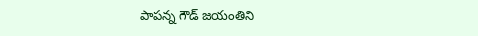పాపన్న గౌడ్ జయంతిని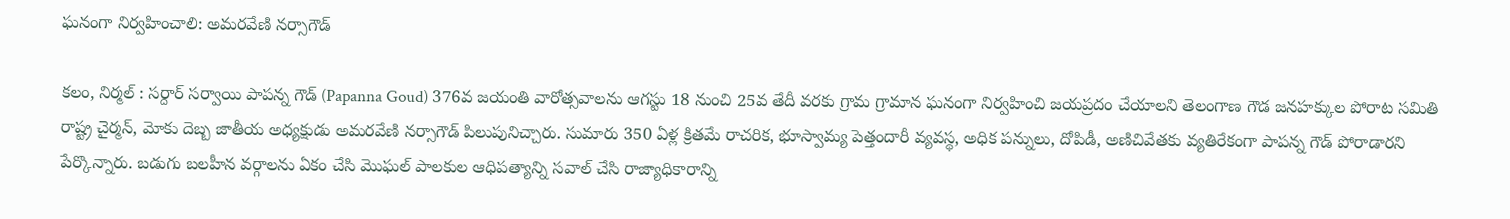ఘనంగా నిర్వహించాలి: అమరవేణి నర్సాగౌడ్

కలం, నిర్మల్ : సర్దార్ సర్వాయి పాపన్న గౌడ్ (Papanna Goud) 376వ జయంతి వారోత్సవాలను ఆగస్టు 18 నుంచి 25వ తేదీ వరకు గ్రామ గ్రామాన ఘనంగా నిర్వహించి జయప్రదం చేయాలని తెలంగాణ గౌడ జనహక్కుల పోరాట సమితి రాష్ట్ర చైర్మన్, మోకు దెబ్బ జాతీయ అధ్యక్షుడు అమరవేణి నర్సాగౌడ్ పిలుపునిచ్చారు. సుమారు 350 ఏళ్ల క్రితమే రాచరిక, భూస్వామ్య పెత్తందారీ వ్యవస్థ, అధిక పన్నులు, దోపిడీ, అణిచివేతకు వ్యతిరేకంగా పాపన్న గౌడ్ పోరాడారని పేర్కొన్నారు. బడుగు బలహీన వర్గాలను ఏకం చేసి మొఘల్ పాలకుల ఆధిపత్యాన్ని సవాల్ చేసి రాజ్యాధికారాన్ని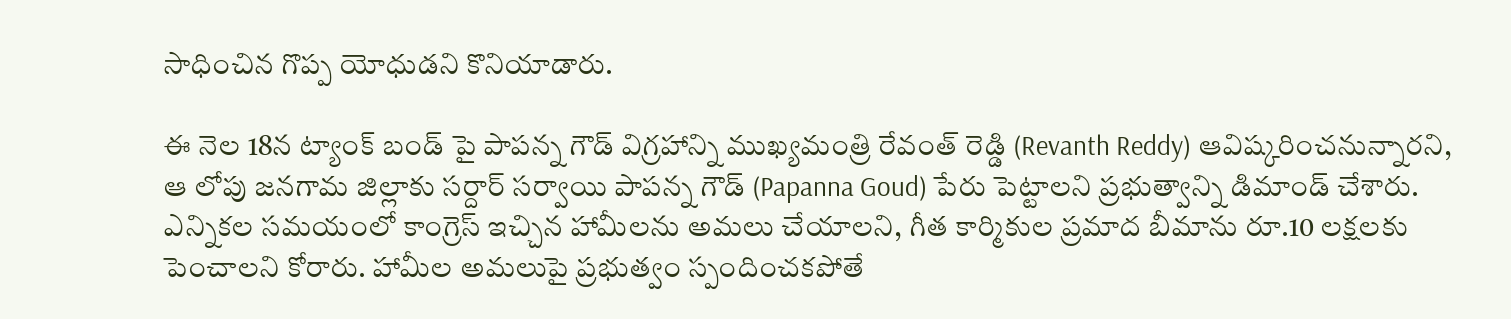సాధించిన గొప్ప యోధుడని కొనియాడారు.

ఈ నెల 18న ట్యాంక్ బండ్ పై పాపన్న గౌడ్ విగ్రహాన్ని ముఖ్యమంత్రి రేవంత్ రెడ్డి (Revanth Reddy) ఆవిష్కరించనున్నారని, ఆ లోపు జనగామ జిల్లాకు సర్దార్ సర్వాయి పాపన్న గౌడ్ (Papanna Goud) పేరు పెట్టాలని ప్రభుత్వాన్ని డిమాండ్ చేశారు. ఎన్నికల సమయంలో కాంగ్రెస్ ఇచ్చిన హామీలను అమలు చేయాలని, గీత కార్మికుల ప్రమాద బీమాను రూ.10 లక్షలకు పెంచాలని కోరారు. హామీల అమలుపై ప్రభుత్వం స్పందించకపోతే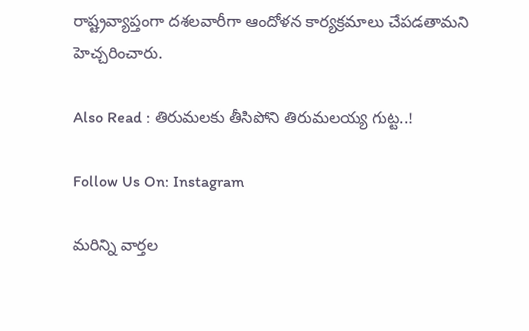రాష్ట్రవ్యాప్తంగా దశలవారీగా ఆందోళన కార్యక్రమాలు చేపడతామని హెచ్చరించారు.

Also Read : తిరుమలకు తీసిపోని తిరుమలయ్య గుట్ట..!

Follow Us On: Instagram

మ‌రిన్ని వార్త‌ల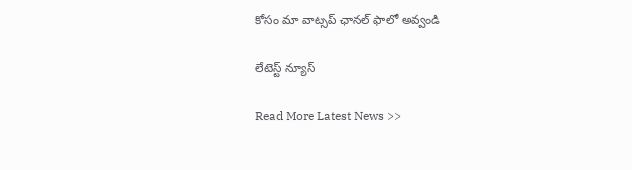కోసం మా వాట్స‌ప్ ఛాన‌ల్ ఫాలో అవ్వండి

లేటెస్ట్ న్యూస్‌

Read More Latest News >>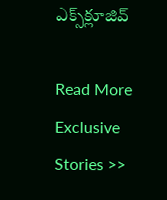ఎక్స్‌క్లూజివ్‌

Read More Exclusive Stories >>